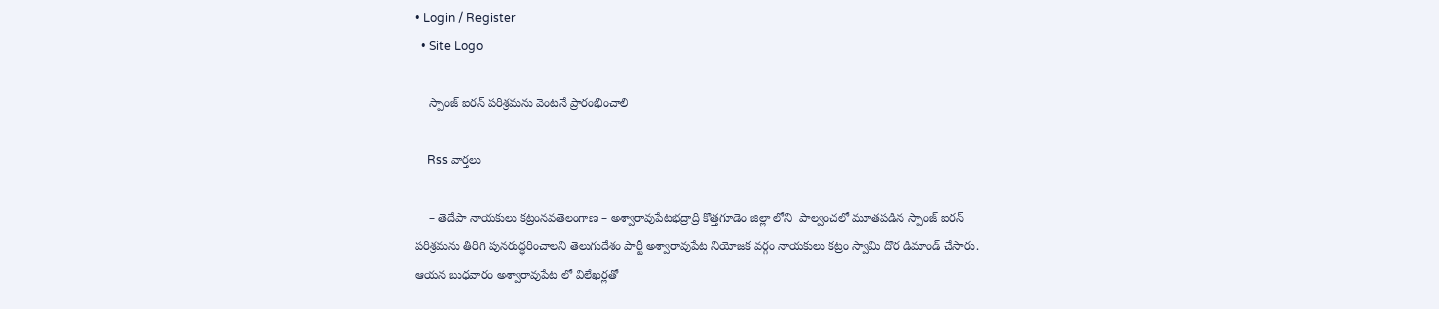• Login / Register
  • Site Logo

    స్పాంజ్ ఐరన్ పరిశ్రమను వెంటనే ప్రారంభించాలి

    Rss వార్తలు

    – తెదేపా నాయకులు కట్రంనవతెలంగాణ – అశ్వారావుపేటభద్రాద్రి కొత్తగూడెం జిల్లా లోని  పాల్వంచలో మూతపడిన స్పాంజ్ ఐరన్ పరిశ్రమను తిరిగి పునరుద్ధరించాలని తెలుగుదేశం పార్టీ అశ్వారావుపేట నియోజక వర్గం నాయకులు కట్రం స్వామి దొర డిమాండ్ చేసారు. ఆయన బుధవారం అశ్వారావుపేట లో విలేఖర్లతో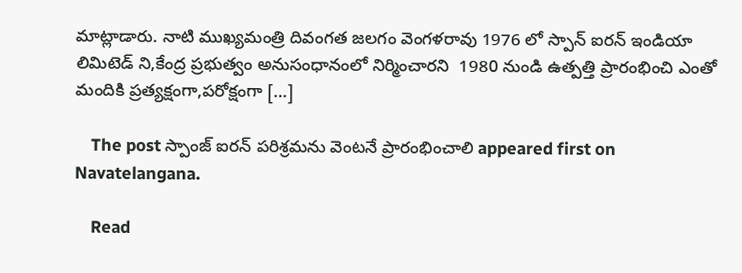మాట్లాడారు. నాటి ముఖ్యమంత్రి దివంగత జలగం వెంగళరావు 1976 లో స్పాన్ ఐరన్ ఇండియా లిమిటెడ్ ని,కేంద్ర ప్రభుత్వం అనుసంధానంలో నిర్మించారని  1980 నుండి ఉత్పత్తి ప్రారంభించి ఎంతో మందికి ప్రత్యక్షంగా,పరోక్షంగా […]

    The post స్పాంజ్ ఐరన్ పరిశ్రమను వెంటనే ప్రారంభించాలి appeared first on Navatelangana.

    Read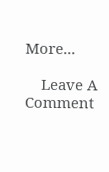More...

    Leave A Comment